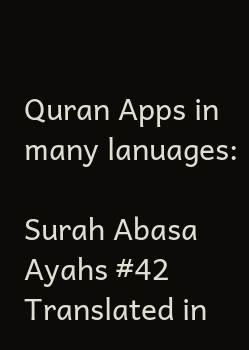Quran Apps in many lanuages:

Surah Abasa Ayahs #42 Translated in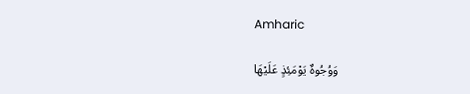Amharic

وَوُجُوهٌ يَوْمَئِذٍ عَلَيْهَا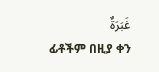غَبَرَةٌ
ፊቶችም በዚያ ቀን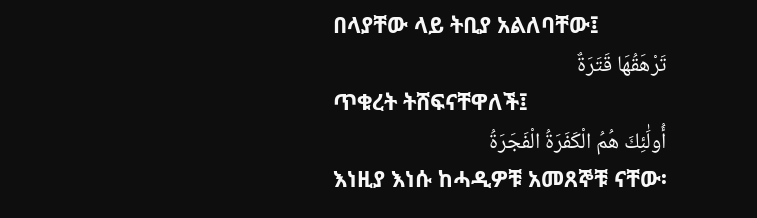በላያቸው ላይ ትቢያ አልለባቸው፤
تَرْهَقُهَا قَتَرَةٌ
ጥቁረት ትሸፍናቸዋለች፤
أُولَٰئِكَ هُمُ الْكَفَرَةُ الْفَجَرَةُ
እነዚያ እነሱ ከሓዲዎቹ አመጸኞቹ ናቸው፡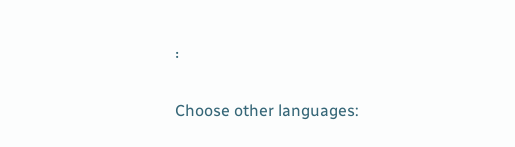፡

Choose other languages: